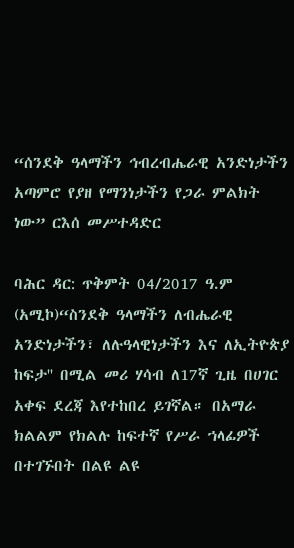“ሰንደቅ ዓላማችን ኅብረብሔራዊ አንድነታችን አጣምሮ የያዘ የማንነታችን የጋራ ምልክት ነው” ርእሰ መሥተዳድር

ባሕር ዳር: ጥቅምት 04/2017 ዓ.ም (አሚኮ)“ስንደቅ ዓላማችን ለብሔራዊ አንድነታችን፣ ለሉዓላዊነታችን እና ለኢትዮጵያ ከፍታ'' በሚል መሪ ሃሳብ ለ17ኛ ጊዜ በሀገር አቀፍ ደረጃ እየተከበረ ይገኛል። በአማራ ክልልም የክልሉ ከፍተኛ የሥራ ኀላፊዎች በተገኙበት በልዩ ልዩ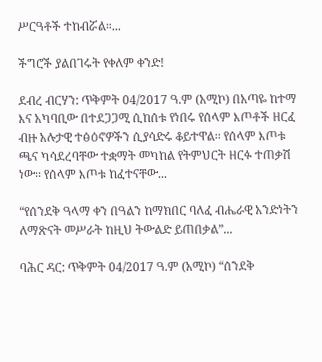ሥርዓቶች ተከብሯል።...

ችግሮች ያልበገሩት የቀለም ቀንድ!

ደብረ ብርሃን: ጥቅምት 04/2017 ዓ.ም (አሚኮ) በአጣዬ ከተማ እና አካባቢው በተደጋጋሚ ሲከሰቱ የነበሩ የሰላም እጦቶች ዘርፈ ብዙ አሉታዊ ተፅዕኖዎችን ሲያሳድሩ ቆይተዋል፡፡ የሰላም እጦቱ ጫና ካሳደረባቸው ተቋማት መካከል የትምህርት ዘርፉ ተጠቃሽ ነው፡፡ የሰላም እጦቱ ከፈተናቸው...

“የሰንደቅ ዓላማ ቀን በዓልን ከማክበር ባለፈ ብሔራዊ አንድነትን ለማጽናት መሥራት ከዚህ ትውልድ ይጠበቃል”...

ባሕር ዳር: ጥቅምት 04/2017 ዓ.ም (አሚኮ) “ሰንደቅ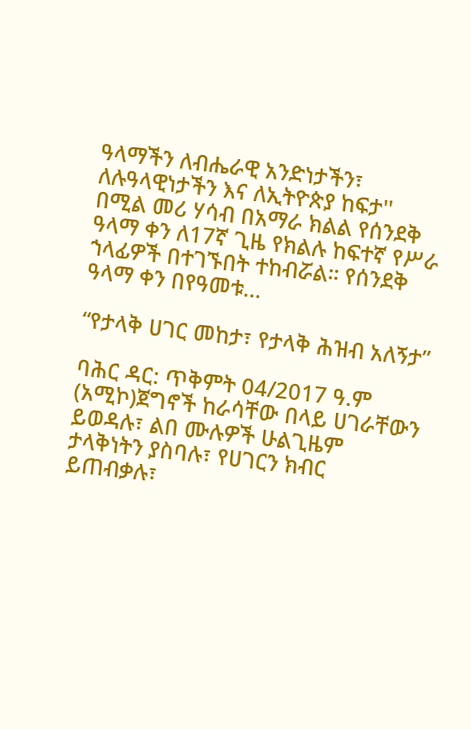ዓላማችን ለብሔራዊ አንድነታችን፣ ለሉዓላዊነታችን እና ለኢትዮጵያ ከፍታ'' በሚል መሪ ሃሳብ በአማራ ክልል የሰንደቅ ዓላማ ቀን ለ17ኛ ጊዜ የክልሉ ከፍተኛ የሥራ ኀላፊዎች በተገኙበት ተከብሯል። የሰንደቅ ዓላማ ቀን በየዓመቱ...

“የታላቅ ሀገር መከታ፣ የታላቅ ሕዝብ አለኝታ”

ባሕር ዳር: ጥቅምት 04/2017 ዓ.ም (አሚኮ)ጀግኖች ከራሳቸው በላይ ሀገራቸውን ይወዳሉ፣ ልበ ሙሉዎች ሁልጊዜም ታላቅነትን ያስባሉ፣ የሀገርን ክብር ይጠብቃሉ፣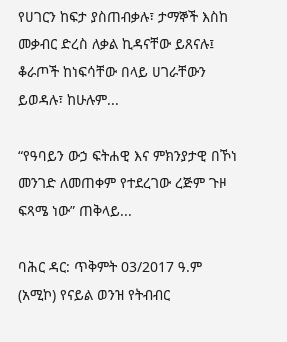የሀገርን ከፍታ ያስጠብቃሉ፣ ታማኞች እስከ መቃብር ድረስ ለቃል ኪዳናቸው ይጸናሉ፤ ቆራጦች ከነፍሳቸው በላይ ሀገራቸውን ይወዳሉ፣ ከሁሉም...

“የዓባይን ውኃ ፍትሐዊ እና ምክንያታዊ በኾነ መንገድ ለመጠቀም የተደረገው ረጅም ጉዞ ፍጻሜ ነው” ጠቅላይ...

ባሕር ዳር: ጥቅምት 03/2017 ዓ.ም (አሚኮ) የናይል ወንዝ የትብብር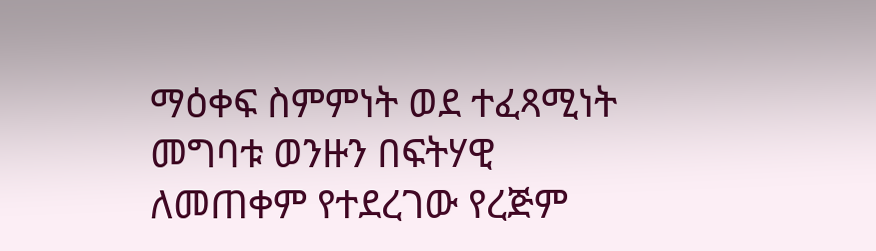ማዕቀፍ ስምምነት ወደ ተፈጻሚነት መግባቱ ወንዙን በፍትሃዊ ለመጠቀም የተደረገው የረጅም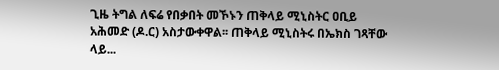ጊዜ ትግል ለፍሬ የበቃበት መኾኑን ጠቅላይ ሚኒስትር ዐቢይ አሕመድ (ዶ.ር) አስታውቀዋል፡፡ ጠቅላይ ሚኒስትሩ በኤክስ ገጻቸው ላይ...